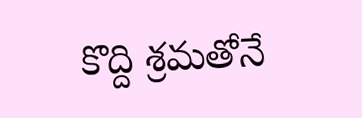కొద్ది శ్రమతోనే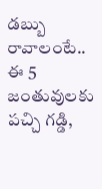డబ్బు రావాలంటే.. ఈ 5 జంతువులకు పచ్చి గడ్డి,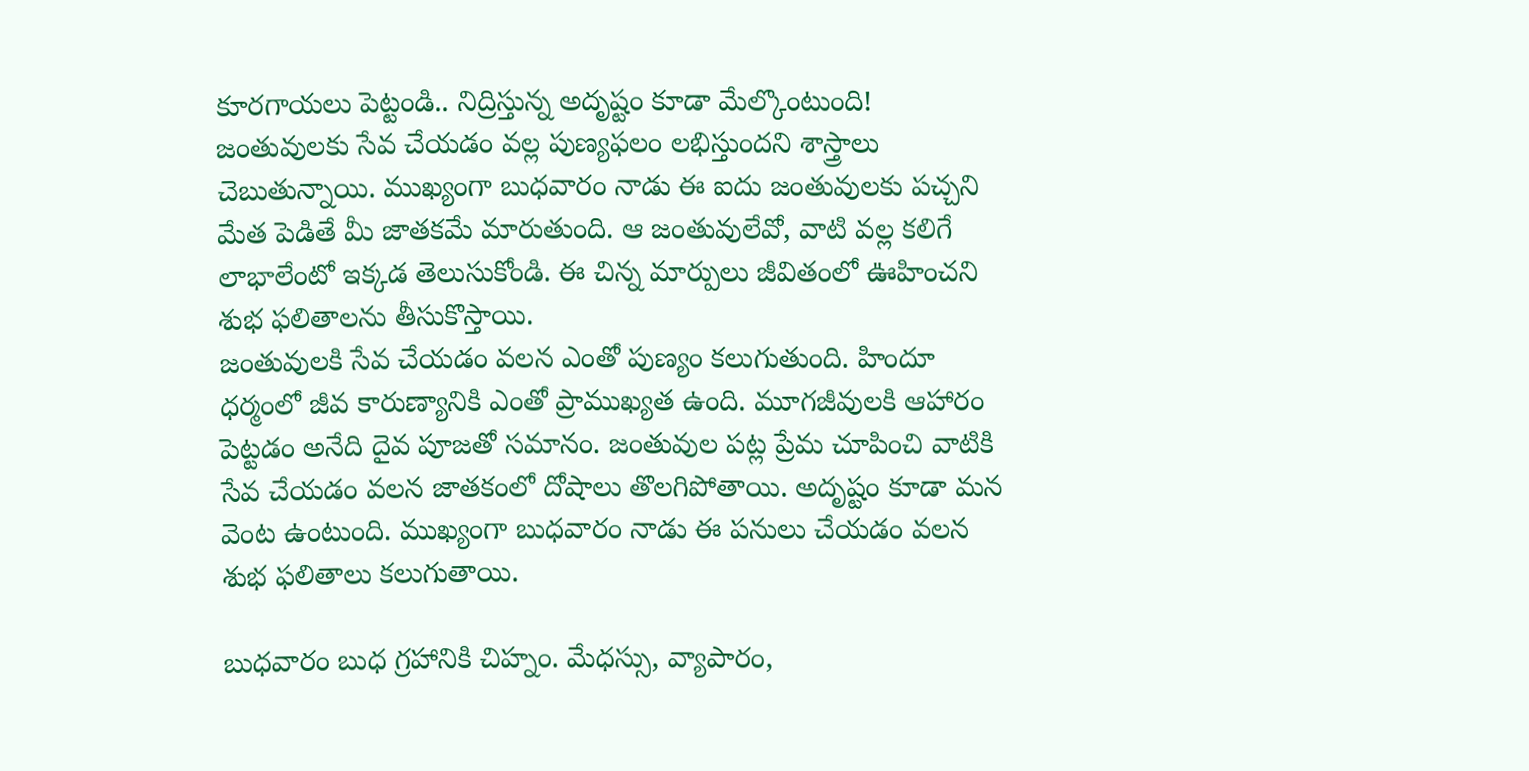కూరగాయలు పెట్టండి.. నిద్రిస్తున్న అదృష్టం కూడా మేల్కొంటుంది!
జంతువులకు సేవ చేయడం వల్ల పుణ్యఫలం లభిస్తుందని శాస్త్రాలు చెబుతున్నాయి. ముఖ్యంగా బుధవారం నాడు ఈ ఐదు జంతువులకు పచ్చని మేత పెడితే మీ జాతకమే మారుతుంది. ఆ జంతువులేవో, వాటి వల్ల కలిగే లాభాలేంటో ఇక్కడ తెలుసుకోండి. ఈ చిన్న మార్పులు జీవితంలో ఊహించని శుభ ఫలితాలను తీసుకొస్తాయి.
జంతువులకి సేవ చేయడం వలన ఎంతో పుణ్యం కలుగుతుంది. హిందూ ధర్మంలో జీవ కారుణ్యానికి ఎంతో ప్రాముఖ్యత ఉంది. మూగజీవులకి ఆహారం పెట్టడం అనేది దైవ పూజతో సమానం. జంతువుల పట్ల ప్రేమ చూపించి వాటికి సేవ చేయడం వలన జాతకంలో దోషాలు తొలగిపోతాయి. అదృష్టం కూడా మన వెంట ఉంటుంది. ముఖ్యంగా బుధవారం నాడు ఈ పనులు చేయడం వలన శుభ ఫలితాలు కలుగుతాయి.

బుధవారం బుధ గ్రహానికి చిహ్నం. మేధస్సు, వ్యాపారం,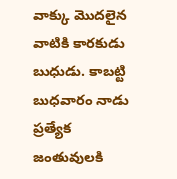వాక్కు మొదలైన వాటికి కారకుడు బుధుడు. కాబట్టి బుధవారం నాడు ప్రత్యేక జంతువులకి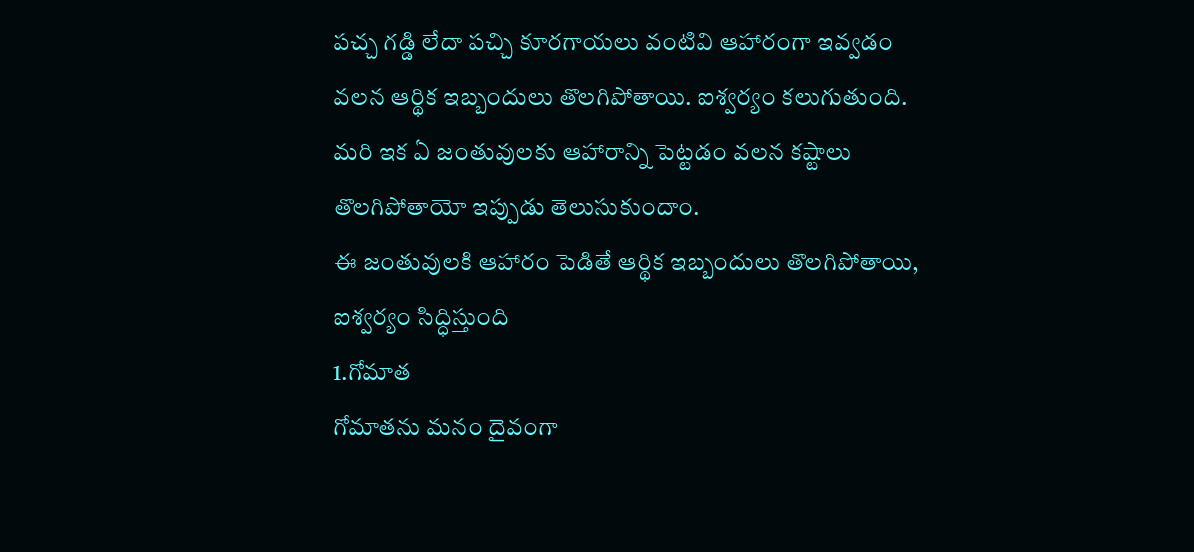పచ్చ గడ్డి లేదా పచ్చి కూరగాయలు వంటివి ఆహారంగా ఇవ్వడం వలన ఆర్థిక ఇబ్బందులు తొలగిపోతాయి. ఐశ్వర్యం కలుగుతుంది. మరి ఇక ఏ జంతువులకు ఆహారాన్ని పెట్టడం వలన కష్టాలు తొలగిపోతాయో ఇప్పుడు తెలుసుకుందాం.
ఈ జంతువులకి ఆహారం పెడితే ఆర్థిక ఇబ్బందులు తొలగిపోతాయి, ఐశ్వర్యం సిద్ధిస్తుంది
1.గోమాత
గోమాతను మనం దైవంగా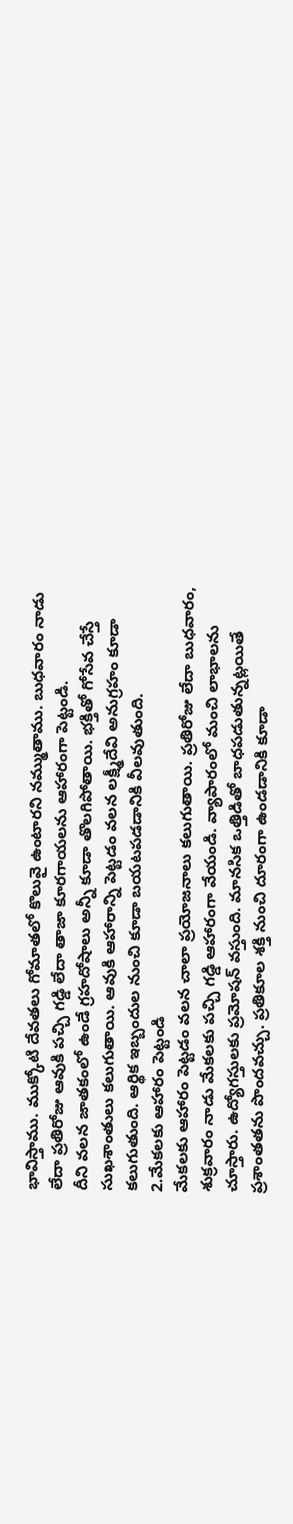భావిస్తాము. ముక్కోటి దేవతలు గోమాతలో కొలువై ఉంటారని నమ్ముతాము. బుధవారం నాడు లేదా ప్రతిరోజు ఆవుకి పచ్చి గడ్డి లేదా తాజా కూరగాయలను ఆహారంగా పెట్టండి.
దీని వలన జాతకంలో ఉండే గ్రహదోషాలు అన్నీ కూడా తొలగిపోతాయి. భక్తితో గోసేవ చేస్తే సుఖశాంతులు కలుగుతాయి. ఆవుకి ఆహారాన్ని పెట్టడం వలన లక్ష్మీదేవి అనుగ్రహం కూడా కలుగుతుంది. ఆర్థిక ఇబ్బందుల నుంచి కూడా బయటపడడానికి వీలవుతుంది.
2.మేకలకు ఆహారం పెట్టండి
మేకలకు ఆహారం పెట్టడం వలన చాలా ప్రయోజనాలు కలుగుతాయి. ప్రతిరోజు లేదా బుధవారం, శుక్రవారం నాడు మేకలకు పచ్చి గడ్డి ఆహారంగా వేయండి. వ్యాపారంలో మంచి లాభాలను చూస్తారు. ఉద్యోగస్తులకు ప్రమోషన్ వస్తుంది. మానసిక ఒత్తిడితో బాధపడుతున్నట్లయితే ప్రశాంతతను పొందవచ్చు. ప్రతికూల శక్తి నుంచి దూరంగా ఉండడానికి కూడా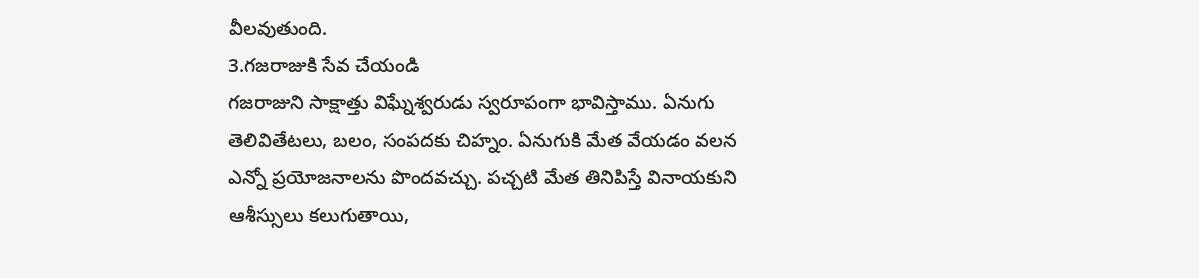వీలవుతుంది.
3.గజరాజుకి సేవ చేయండి
గజరాజుని సాక్షాత్తు విఘ్నేశ్వరుడు స్వరూపంగా భావిస్తాము. ఏనుగు తెలివితేటలు, బలం, సంపదకు చిహ్నం. ఏనుగుకి మేత వేయడం వలన ఎన్నో ప్రయోజనాలను పొందవచ్చు. పచ్చటి మేత తినిపిస్తే వినాయకుని ఆశీస్సులు కలుగుతాయి,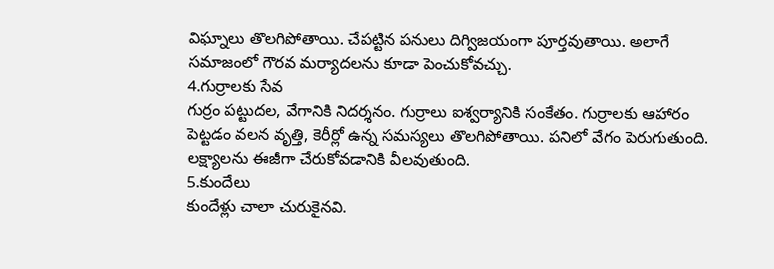విఘ్నాలు తొలగిపోతాయి. చేపట్టిన పనులు దిగ్విజయంగా పూర్తవుతాయి. అలాగే సమాజంలో గౌరవ మర్యాదలను కూడా పెంచుకోవచ్చు.
4.గుర్రాలకు సేవ
గుర్రం పట్టుదల, వేగానికి నిదర్శనం. గుర్రాలు ఐశ్వర్యానికి సంకేతం. గుర్రాలకు ఆహారం పెట్టడం వలన వృత్తి, కెరీర్లో ఉన్న సమస్యలు తొలగిపోతాయి. పనిలో వేగం పెరుగుతుంది. లక్ష్యాలను ఈజీగా చేరుకోవడానికి వీలవుతుంది.
5.కుందేలు
కుందేళ్లు చాలా చురుకైనవి.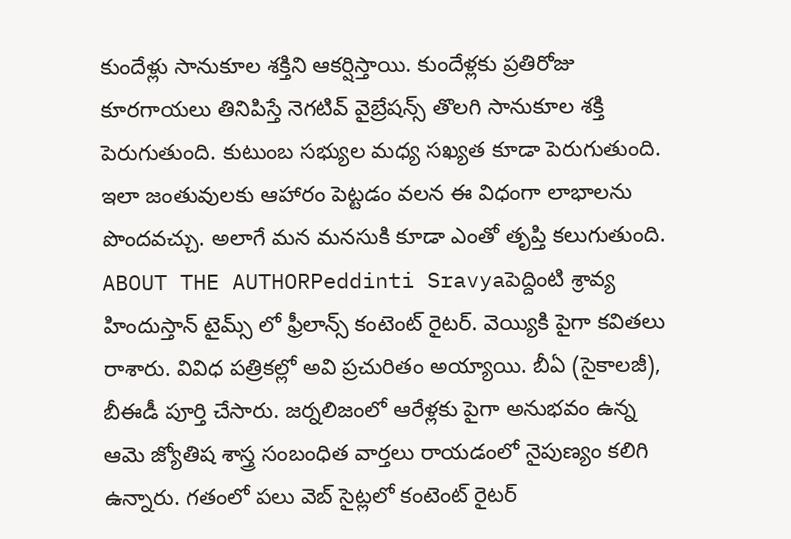కుందేళ్లు సానుకూల శక్తిని ఆకర్షిస్తాయి. కుందేళ్లకు ప్రతిరోజు కూరగాయలు తినిపిస్తే నెగటివ్ వైబ్రేషన్స్ తొలగి సానుకూల శక్తి పెరుగుతుంది. కుటుంబ సభ్యుల మధ్య సఖ్యత కూడా పెరుగుతుంది.
ఇలా జంతువులకు ఆహారం పెట్టడం వలన ఈ విధంగా లాభాలను పొందవచ్చు. అలాగే మన మనసుకి కూడా ఎంతో తృప్తి కలుగుతుంది.
ABOUT THE AUTHORPeddinti Sravyaపెద్దింటి శ్రావ్య హిందుస్తాన్ టైమ్స్ లో ఫ్రీలాన్స్ కంటెంట్ రైటర్. వెయ్యికి పైగా కవితలు రాశారు. వివిధ పత్రికల్లో అవి ప్రచురితం అయ్యాయి. బీఏ (సైకాలజీ), బీఈడీ పూర్తి చేసారు. జర్నలిజంలో ఆరేళ్లకు పైగా అనుభవం ఉన్న ఆమె జ్యోతిష శాస్త్ర సంబంధిత వార్తలు రాయడంలో నైపుణ్యం కలిగి ఉన్నారు. గతంలో పలు వెబ్ సైట్లలో కంటెంట్ రైటర్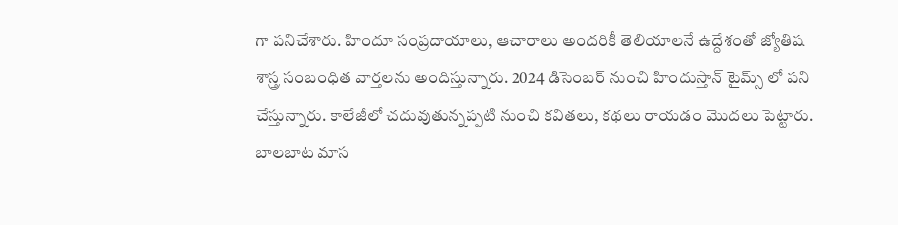గా పనిచేశారు. హిందూ సంప్రదాయాలు, ఆచారాలు అందరికీ తెలియాలనే ఉద్దేశంతో జ్యోతిష శాస్త్ర సంబంధిత వార్తలను అందిస్తున్నారు. 2024 డిసెంబర్ నుంచి హిందుస్తాన్ టైమ్స్ లో పని చేస్తున్నారు. కాలేజీలో చదువుతున్నప్పటి నుంచి కవితలు, కథలు రాయడం మొదలు పెట్టారు. బాలబాట మాస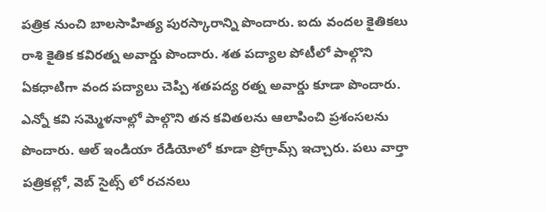పత్రిక నుంచి బాలసాహిత్య పురస్కారాన్ని పొందారు. ఐదు వందల కైతికలు రాశి కైతిక కవిరత్న అవార్డు పొందారు. శత పద్యాల పోటీలో పాల్గొని ఏకధాటిగా వంద పద్యాలు చెప్పి శతపద్య రత్న అవార్డు కూడా పొందారు. ఎన్నో కవి సమ్మెళనాల్లో పాల్గొని తన కవితలను ఆలాపించి ప్రశంసలను పొందారు. ఆల్ ఇండియా రేడియోలో కూడా ప్రోగ్రామ్స్ ఇచ్చారు. పలు వార్తా పత్రికల్లో, వెబ్ సైట్స్ లో రచనలు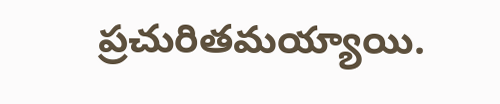ప్రచురితమయ్యాయి.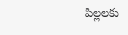పిల్లలకు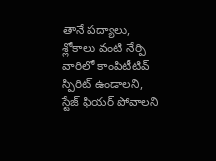తానే పద్యాలు, శ్లోకాలు వంటి నేర్పి వారిలో కాంపిటీటివ్ స్పిరిట్ ఉండాలని, స్టేజ్ ఫియర్ పోవాలని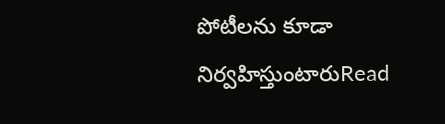పోటీలను కూడా నిర్వహిస్తుంటారుRead